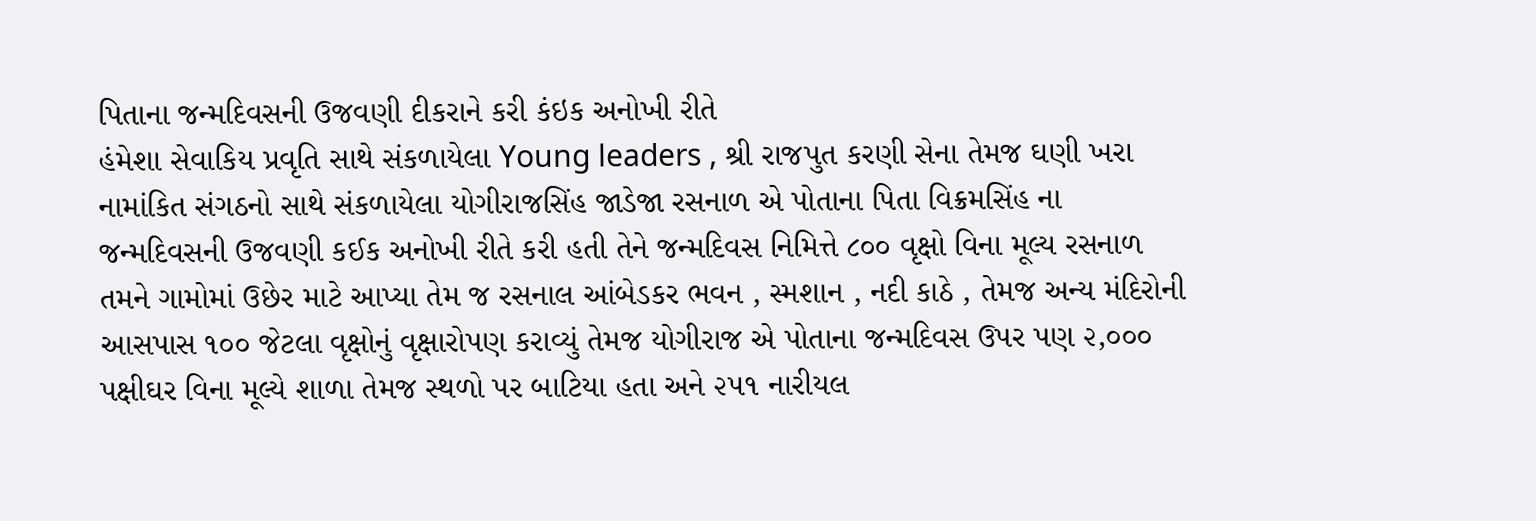પિતાના જન્મદિવસની ઉજવણી દીકરાને કરી કંઇક અનોખી રીતે
હંમેશા સેવાકિય પ્રવૃતિ સાથે સંકળાયેલા Young leaders , શ્રી રાજપુત કરણી સેના તેમજ ઘણી ખરા નામાંકિત સંગઠનો સાથે સંકળાયેલા યોગીરાજસિંહ જાડેજા રસનાળ એ પોતાના પિતા વિક્રમસિંહ ના જન્મદિવસની ઉજવણી કઈક અનોખી રીતે કરી હતી તેને જન્મદિવસ નિમિત્તે ૮૦૦ વૃક્ષો વિના મૂલ્ય રસનાળ તમને ગામોમાં ઉછેર માટે આપ્યા તેમ જ રસનાલ આંબેડકર ભવન , સ્મશાન , નદી કાઠે , તેમજ અન્ય મંદિરોની આસપાસ ૧૦૦ જેટલા વૃક્ષોનું વૃક્ષારોપણ કરાવ્યું તેમજ યોગીરાજ એ પોતાના જન્મદિવસ ઉપર પણ ૨,૦૦૦ પક્ષીઘર વિના મૂલ્યે શાળા તેમજ સ્થળો પર બાટિયા હતા અને ૨૫૧ નારીયલ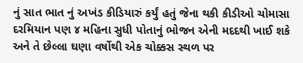નું સાત ભાત નું અખંડ કીડિયારું કર્યું હતું જેના થકી કીડીઓ ચોમાસા દરમિયાન પણ ૪ મહિના સુધી પોતાનું ભોજન એની મદદથી ખાઈ શકે અને તે છેલ્લા ઘણા વર્ષોથી એક ચોક્કસ સ્થળ પર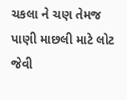ચકલા ને ચણ તેમજ પાણી માછલી માટે લોટ જેવી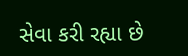સેવા કરી રહ્યા છે